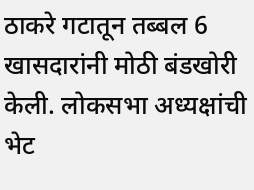ठाकरे गटातून तब्बल 6 खासदारांनी मोठी बंडखोरी केली. लोकसभा अध्यक्षांची भेट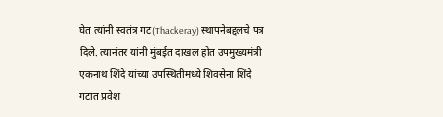घेत त्यांनी स्वतंत्र गट(Thackeray) स्थापनेबद्दलचे पत्र दिले. त्यानंतर यांनी मुंबईत दाखल होत उपमुख्यमंत्री एकनाथ शिंदे यांच्या उपस्थितीमध्ये शिवसेना शिंदे गटात प्रवेश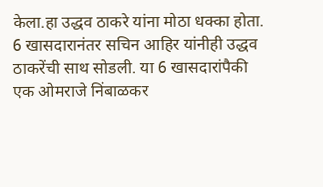केला.हा उद्धव ठाकरे यांना मोठा धक्का होता. 6 खासदारानंतर सचिन आहिर यांनीही उद्धव ठाकरेंची साथ सोडली. या 6 खासदारांपैकी एक ओमराजे निंबाळकर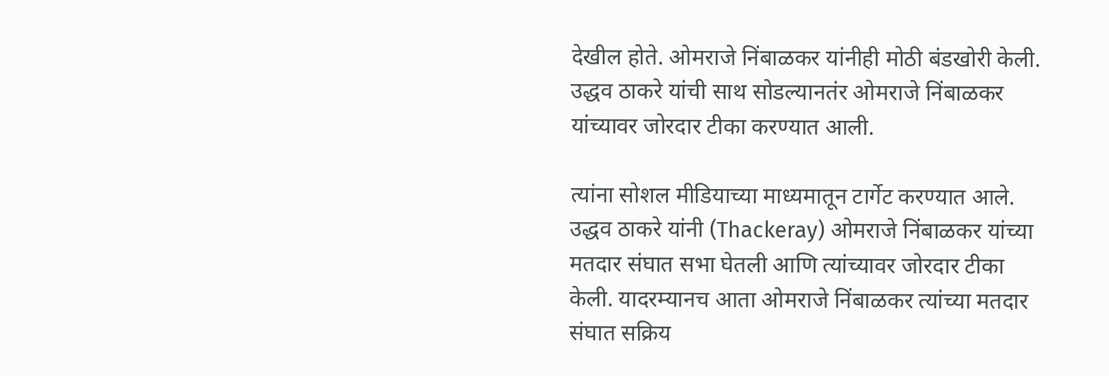देखील होते. ओमराजे निंबाळकर यांनीही मोठी बंडखोरी केली. उद्धव ठाकरे यांची साथ सोडल्यानतंर ओमराजे निंबाळकर यांच्यावर जोरदार टीका करण्यात आली.

त्यांना सोशल मीडियाच्या माध्यमातून टार्गेट करण्यात आले. उद्धव ठाकरे यांनी (Thackeray) ओमराजे निंबाळकर यांच्या मतदार संघात सभा घेतली आणि त्यांच्यावर जोरदार टीका केली. यादरम्यानच आता ओमराजे निंबाळकर त्यांच्या मतदार संघात सक्रिय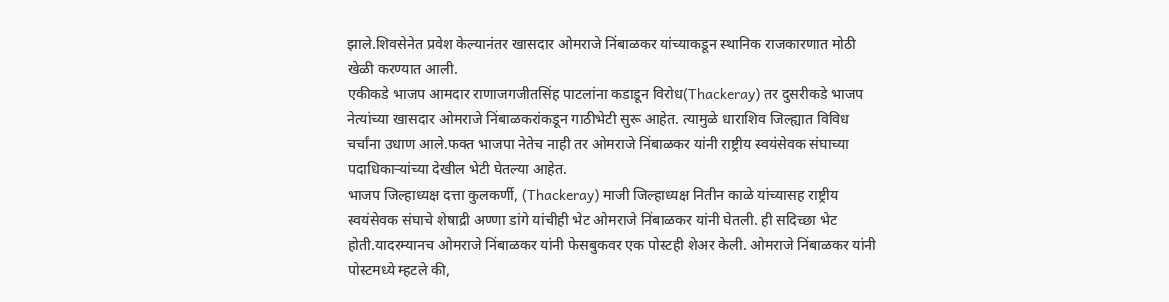झाले.शिवसेनेत प्रवेश केल्यानंतर खासदार ओमराजे निंबाळकर यांच्याकडून स्थानिक राजकारणात मोठी खेळी करण्यात आली.
एकीकडे भाजप आमदार राणाजगजीतसिंह पाटलांना कडाडून विरोध(Thackeray) तर दुसरीकडे भाजप नेत्यांच्या खासदार ओमराजे निंबाळकरांकडून गाठीभेटी सुरू आहेत. त्यामुळे धाराशिव जिल्ह्यात विविध चर्चांना उधाण आले.फक्त भाजपा नेतेच नाही तर ओमराजे निंबाळकर यांनी राष्ट्रीय स्वयंसेवक संघाच्या पदाधिकाऱ्यांच्या देखील भेटी घेतल्या आहेत.
भाजप जिल्हाध्यक्ष दत्ता कुलकर्णी, (Thackeray) माजी जिल्हाध्यक्ष नितीन काळे यांच्यासह राष्ट्रीय स्वयंसेवक संघाचे शेषाद्री अण्णा डांगे यांचीही भेट ओमराजे निंबाळकर यांनी घेतली. ही सदिच्छा भेट होती.यादरम्यानच ओमराजे निंबाळकर यांनी फेसबुकवर एक पोस्टही शेअर केली. ओमराजे निंबाळकर यांनी पोस्टमध्ये म्हटले की,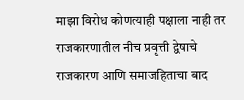माझा विरोध कोणत्याही पक्षाला नाही तर राजकारणातील नीच प्रवृत्ती द्वेषाचे राजकारण आणि समाजहिताचा बाद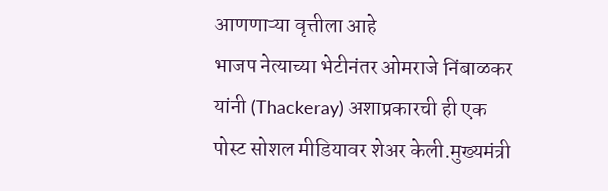आणणाऱ्या वृत्तीला आहे
भाजप नेत्याच्या भेटीनंतर ओमराजे निंबाळकर यांनी (Thackeray) अशाप्रकारची ही एक पोस्ट सोशल मीडियावर शेअर केली.मुख्यमंत्री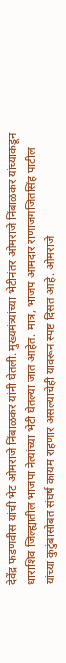देवेंद्र फडणवीस यांची भेट ओमराजे निंबाळकर यांनी घेतली. मुख्यमंत्र्यांच्या भेटीनंतर ओमराजे निंबाळकर यांच्याकडून धाराशिव जिल्ह्यातील भाजपा नेत्यांच्या भेटी घेतल्या जात आहेत. मात्र, भाजप आमदार राणाजगजितसिंह पाटील यांच्या कुटुंबासोबत संघर्ष कायम राहणार असल्याचेही यावरून स्पष्ट दिसत आहे. ओमराजे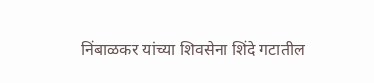निंबाळकर यांच्या शिवसेना शिंदे गटातील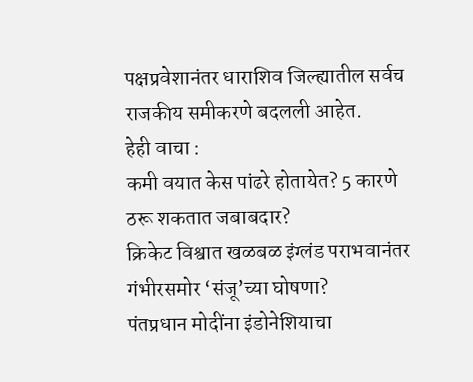पक्षप्रवेशानंतर धाराशिव जिल्ह्यातील सर्वच राजकीय समीकरणे बदलली आहेत.
हेही वाचा :
कमी वयात केस पांढरे होतायेत? 5 कारणे ठरू शकतात जबाबदार?
क्रिकेट विश्वात खळबळ इंग्लंड पराभवानंतर गंभीरसमोर ‘संजू’च्या घोषणा?
पंतप्रधान मोदींना इंडोनेशियाचा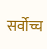सर्वोच्च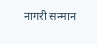नागरी सन्मान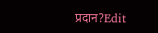प्रदान?Edit